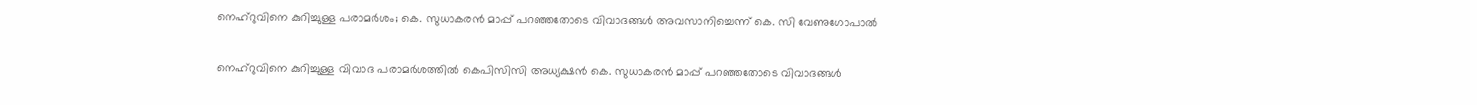നെഹ്‌റുവിനെ കുറിച്ചുള്ള പരാമര്‍ശം; കെ. സുധാകരന്‍ മാപ്പ് പറഞ്ഞതോടെ വിവാദങ്ങള്‍ അവസാനിച്ചെന്ന് കെ. സി വേണുഗോപാല്‍

നെഹ്‌റുവിനെ കുറിച്ചുള്ള വിവാദ പരാമര്‍ശത്തില്‍ കെപിസിസി അധ്യക്ഷന്‍ കെ. സുധാകരന്‍ മാപ്പ് പറഞ്ഞതോടെ വിവാദങ്ങള്‍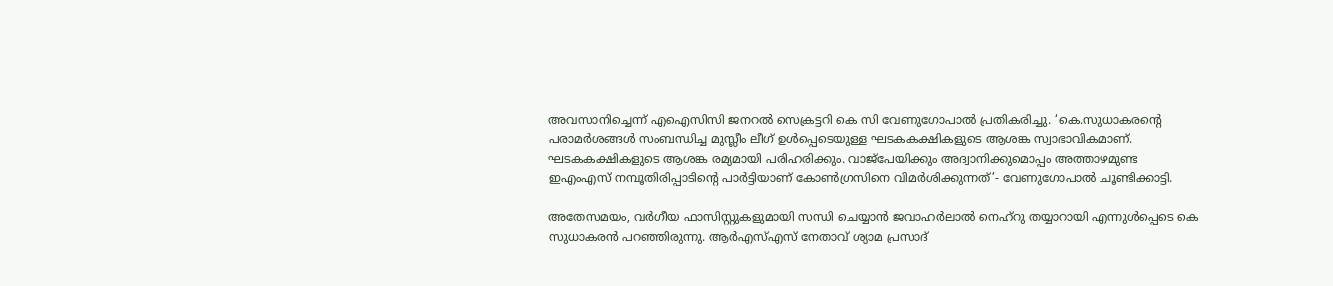അവസാനിച്ചെന്ന് എഐസിസി ജനറല്‍ സെക്രട്ടറി കെ സി വേണുഗോപാല്‍ പ്രതികരിച്ചു. ‘കെ.സുധാകരന്റെ പരാമര്‍ശങ്ങള്‍ സംബന്ധിച്ച മുസ്ലീം ലീഗ് ഉള്‍പ്പെടെയുള്ള ഘടകകക്ഷികളുടെ ആശങ്ക സ്വാഭാവികമാണ്. ഘടകകക്ഷികളുടെ ആശങ്ക രമ്യമായി പരിഹരിക്കും. വാജ്പേയിക്കും അദ്വാനിക്കുമൊപ്പം അത്താഴമുണ്ട ഇഎംഎസ് നമ്പൂതിരിപ്പാടിന്റെ പാര്‍ട്ടിയാണ് കോണ്‍ഗ്രസിനെ വിമര്‍ശിക്കുന്നത്’- വേണുഗോപാല്‍ ചൂണ്ടിക്കാട്ടി.

അതേസമയം, വര്‍ഗീയ ഫാസിസ്റ്റുകളുമായി സന്ധി ചെയ്യാന്‍ ജവാഹര്‍ലാല്‍ നെഹ്റു തയ്യാറായി എന്നുള്‍പ്പെടെ കെ സുധാകരന്‍ പറഞ്ഞിരുന്നു. ആര്‍എസ്എസ് നേതാവ് ശ്യാമ പ്രസാദ്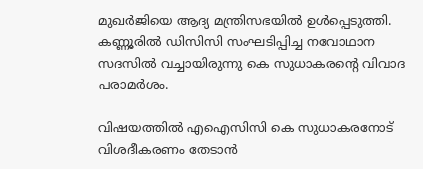മുഖര്‍ജിയെ ആദ്യ മന്ത്രിസഭയില്‍ ഉള്‍പ്പെടുത്തി. കണ്ണൂരില്‍ ഡിസിസി സംഘടിപ്പിച്ച നവോഥാന സദസില്‍ വച്ചായിരുന്നു കെ സുധാകരന്റെ വിവാദ പരാമര്‍ശം.

വിഷയത്തില്‍ എഐസിസി കെ സുധാകരനോട് വിശദീകരണം തേടാന്‍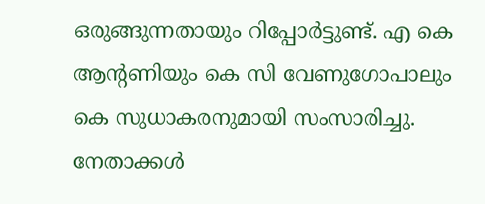ഒരുങ്ങുന്നതായും റിപ്പോര്‍ട്ടുണ്ട്. എ കെ ആന്റണിയും കെ സി വേണുഗോപാലും കെ സുധാകരനുമായി സംസാരിച്ചു. നേതാക്കള്‍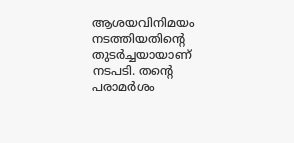ആശയവിനിമയം നടത്തിയതിന്റെ തുടര്‍ച്ചയായാണ് നടപടി. തന്റെ പരാമര്‍ശം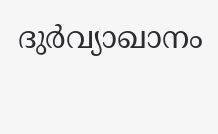ദുര്‍വ്യാഖാനം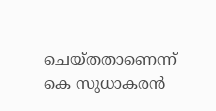ചെയ്തതാണെന്ന് കെ സുധാകരന്‍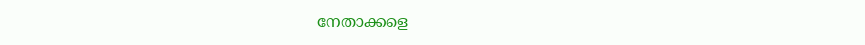നേതാക്കളെ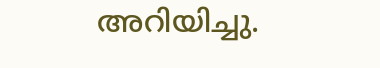അറിയിച്ചു.